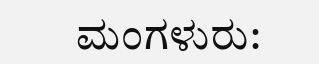ಮಂಗಳುರು: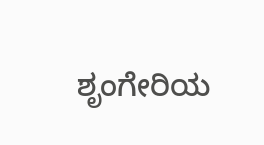ಶೃಂಗೇರಿಯ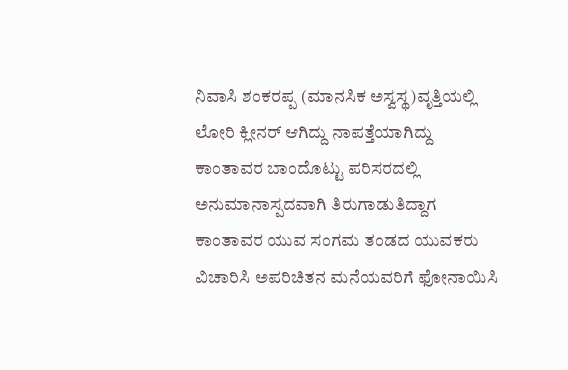ನಿವಾಸಿ ಶಂಕರಪ್ಪ (ಮಾನಸಿಕ ಅಸ್ವಸ್ಥ)ವೃತ್ತಿಯಲ್ಲಿ ಲೋರಿ ಕ್ಲೀನರ್ ಆಗಿದ್ದು ನಾಪತ್ತೆಯಾಗಿದ್ದು ಕಾಂತಾವರ ಬಾಂದೊಟ್ಟು ಪರಿಸರದಲ್ಲಿ ಅನುಮಾನಾಸ್ಪದವಾಗಿ ತಿರುಗಾಡುತಿದ್ದಾಗ ಕಾಂತಾವರ ಯುವ ಸಂಗಮ ತಂಡದ ಯುವಕರು ವಿಚಾರಿಸಿ ಅಪರಿಚಿತನ ಮನೆಯವರಿಗೆ ಫೋನಾಯಿಸಿ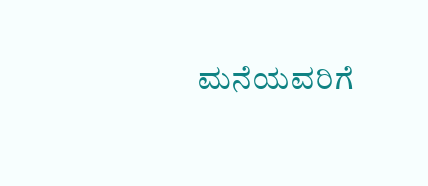ಮನೆಯವರಿಗೆ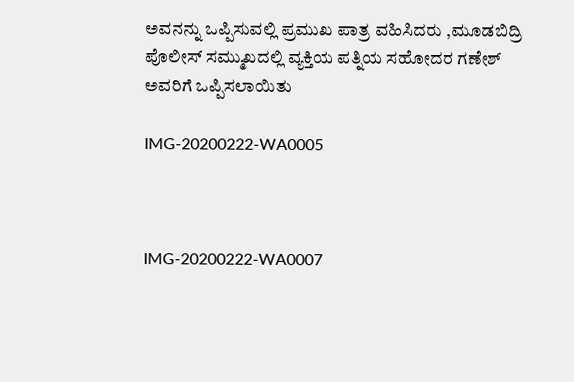ಅವನನ್ನು ಒಪ್ಪಿಸುವಲ್ಲಿ ಪ್ರಮುಖ ಪಾತ್ರ ವಹಿಸಿದರು ,ಮೂಡಬಿದ್ರಿ ಪೊಲೀಸ್ ಸಮ್ಮುಖದಲ್ಲಿ ವ್ಯಕ್ತಿಯ ಪತ್ನಿಯ ಸಹೋದರ ಗಣೇಶ್ ಅವರಿಗೆ ಒಪ್ಪಿಸಲಾಯಿತು

IMG-20200222-WA0005



IMG-20200222-WA0007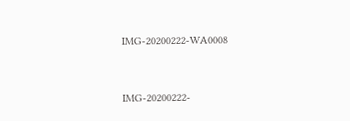IMG-20200222-WA0008



IMG-20200222-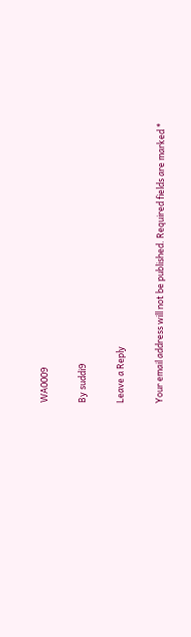WA0009

By suddi9

Leave a Reply

Your email address will not be published. Required fields are marked *